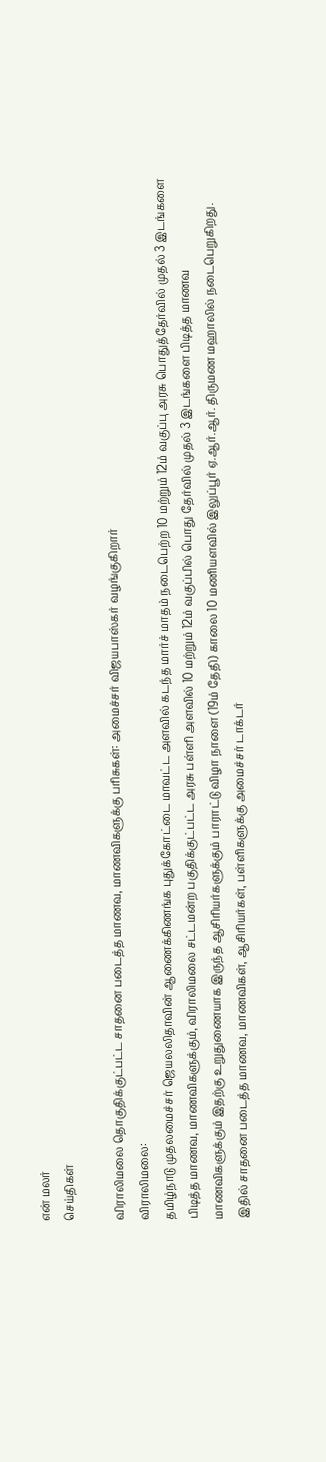என் மலர்
செய்திகள்

விராலிமலை தொகுதிக்குட்பட்ட சாதனை படைத்த மாணவ, மாணவிகளுக்கு பரிசுகள்: அமைச்சர் விஜயபாஸ்கர் வழங்குகிறார்
விராலிமலை:
தமிழ்நாடு முதலமைச்சர் ஜெயலலிதாவின் ஆணைக்கிணங்க புதுக்கோட்டை மாவட்ட அளவில் கடந்த மார்ச் மாதம் நடைபெற்ற 10 மற்றும் 12ம் வகுப்பு அரசு பொதுத்தேர்வில் முதல் 3 இடங்களை பிடித்த மாணவ, மாணவிகளுக்கும், விராலிமலை சட்டமன்ற பகுதிக்குட்பட்ட அரசு பள்ளி அளவில் 10 மற்றும் 12ம் வகுப்பில் பொது தேர்வில் முதல் 3 இடங்களை பிடித்த மாணவ மாணவிகளுக்கும் இதற்கு உறுதுணையாக இருந்த ஆசிரியர்களுக்கும் பாராட்டு விழா நாளை (19ம் தேதி) காலை 10 மணியளவில் இலுப்பூர் ஏ.ஆர்.ஆர். திருமண மஹாலில் நடைபெறுகிறது.
இதில் சாதனை படைத்த மாணவ, மாணவிகள், ஆசிரியர்கள், பள்ளிகளுக்கு அமைச்சர் டாக்டர்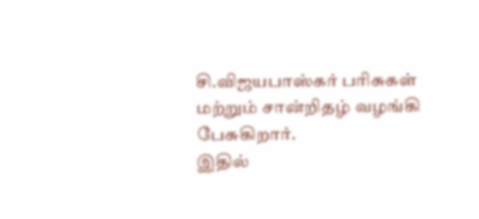சி.விஜயபாஸ்கர் பரிசுகள் மற்றும் சான்றிதழ் வழங்கி பேசுகிறார்.
இதில்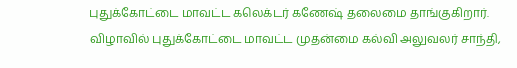புதுக்கோட்டை மாவட்ட கலெக்டர் கணேஷ் தலைமை தாங்குகிறார். விழாவில் புதுக்கோட்டை மாவட்ட முதன்மை கல்வி அலுவலர் சாந்தி,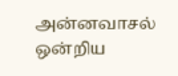அன்னவாசல் ஒன்றிய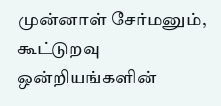முன்னாள் சேர்மனும், கூட்டுறவு ஒன்றியங்களின்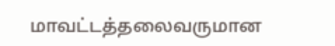மாவட்டத்தலைவருமான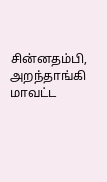சின்னதம்பி, அறந்தாங்கி மாவட்ட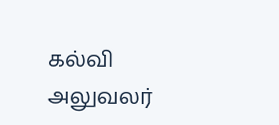கல்வி அலுவலர்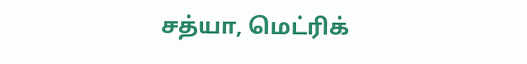சத்யா, மெட்ரிக்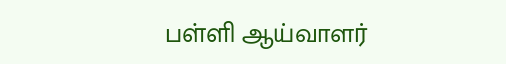பள்ளி ஆய்வாளர்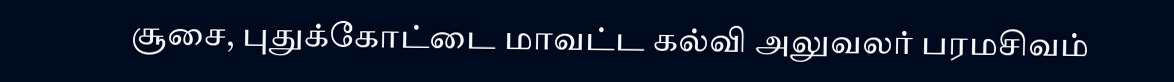சூசை, புதுக்கோட்டை மாவட்ட கல்வி அலுவலர் பரமசிவம்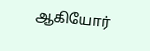ஆகியோர்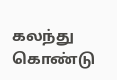கலந்து கொண்டு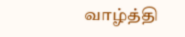வாழ்த்தி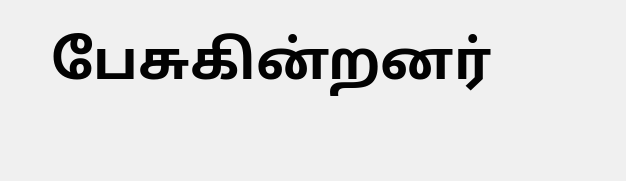பேசுகின்றனர்